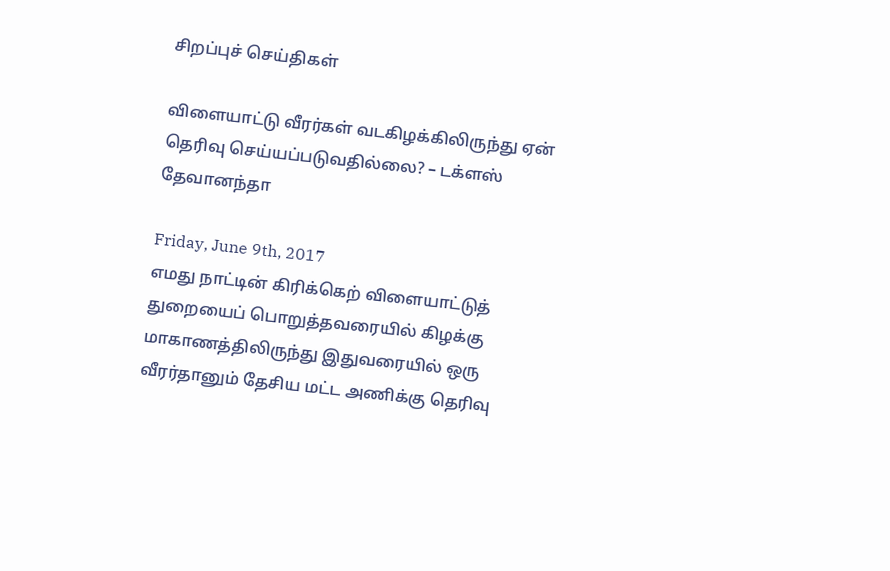சிறப்புச் செய்திகள்

விளையாட்டு வீரர்கள் வடகிழக்கிலிருந்து ஏன் தெரிவு செய்யப்படுவதில்லை? – டக்ளஸ் தேவானந்தா

Friday, June 9th, 2017
எமது நாட்டின் கிரிக்கெற் விளையாட்டுத் துறையைப் பொறுத்தவரையில் கிழக்கு மாகாணத்திலிருந்து இதுவரையில் ஒரு வீரர்தானும் தேசிய மட்ட அணிக்கு தெரிவு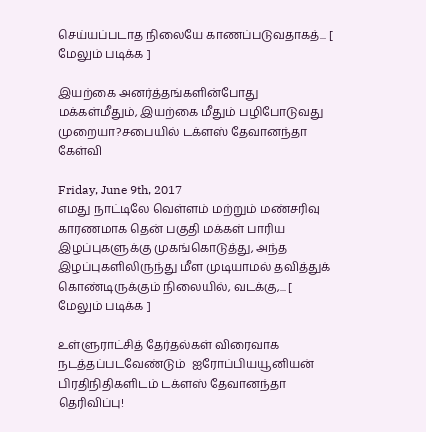செய்யப்படாத நிலையே காணப்படுவதாகத்... [ மேலும் படிக்க ]

இயற்கை அனர்த்தங்களின்போது மக்கள்மீதும், இயற்கை மீதும் பழிபோடுவது முறையா?சபையில் டக்ளஸ் தேவானந்தா கேள்வி

Friday, June 9th, 2017
எமது நாட்டிலே வெள்ளம் மற்றும் மண்சரிவு காரணமாக தென் பகுதி மக்கள் பாரிய இழப்புகளுக்கு முகங்கொடுத்து, அந்த இழப்புகளிலிருந்து மீள முடியாமல் தவித்துக் கொண்டிருக்கும் நிலையில், வடக்கு,... [ மேலும் படிக்க ]

உள்ளுராட்சித் தேர்தல்கள் விரைவாக நடத்தப்படவேண்டும்  ஐரோப்பியயூனியன் பிரதிநிதிகளிடம் டக்ளஸ் தேவானந்தா தெரிவிப்பு!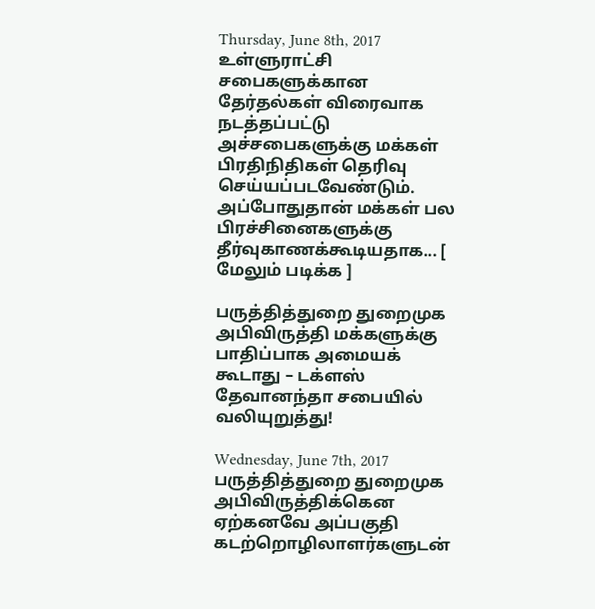Thursday, June 8th, 2017
உள்ளுராட்சி சபைகளுக்கான தேர்தல்கள் விரைவாக நடத்தப்பட்டு அச்சபைகளுக்கு மக்கள் பிரதிநிதிகள் தெரிவு செய்யப்படவேண்டும். அப்போதுதான் மக்கள் பல பிரச்சினைகளுக்கு தீர்வுகாணக்கூடியதாக... [ மேலும் படிக்க ]

பருத்தித்துறை துறைமுக அபிவிருத்தி மக்களுக்கு பாதிப்பாக அமையக் கூடாது – டக்ளஸ் தேவானந்தா சபையில் வலியுறுத்து!

Wednesday, June 7th, 2017
பருத்தித்துறை துறைமுக அபிவிருத்திக்கென ஏற்கனவே அப்பகுதி கடற்றொழிலாளர்களுடன்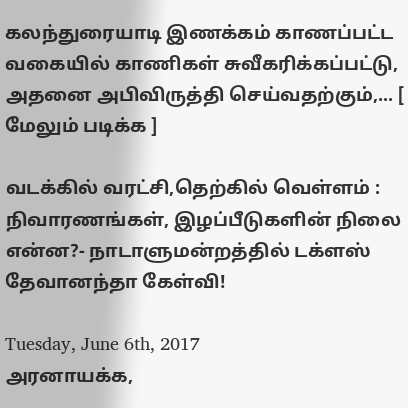கலந்துரையாடி இணக்கம் காணப்பட்ட வகையில் காணிகள் சுவீகரிக்கப்பட்டு, அதனை அபிவிருத்தி செய்வதற்கும்,... [ மேலும் படிக்க ]

வடக்கில் வரட்சி,தெற்கில் வெள்ளம் : நிவாரணங்கள், இழப்பீடுகளின் நிலை என்ன?- நாடாளுமன்றத்தில் டக்ளஸ் தேவானந்தா கேள்வி!

Tuesday, June 6th, 2017
அரனாயக்க,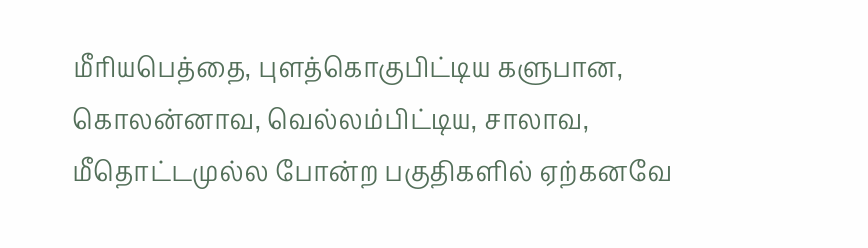மீரியபெத்தை, புளத்கொகுபிட்டிய களுபான, கொலன்னாவ, வெல்லம்பிட்டிய, சாலாவ, மீதொட்டமுல்ல போன்ற பகுதிகளில் ஏற்கனவே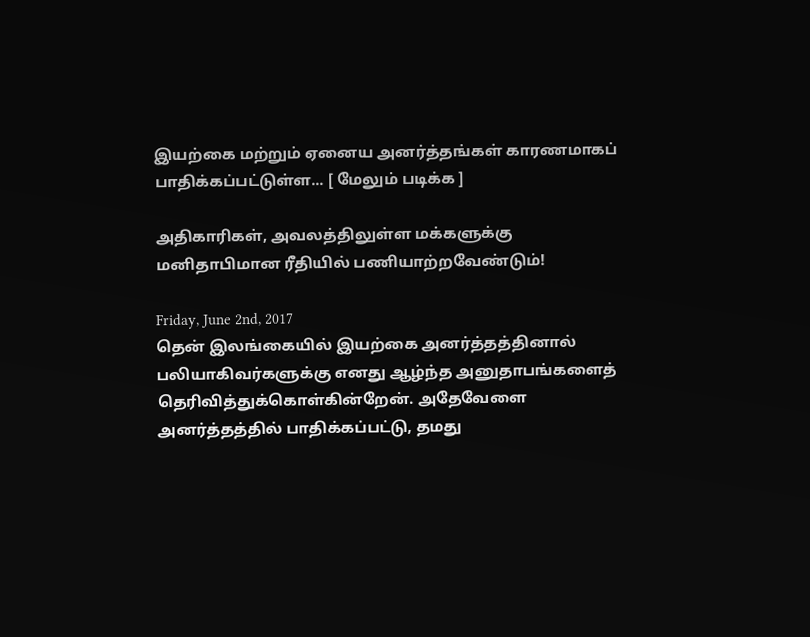இயற்கை மற்றும் ஏனைய அனர்த்தங்கள் காரணமாகப் பாதிக்கப்பட்டுள்ள... [ மேலும் படிக்க ]

அதிகாரிகள், அவலத்திலுள்ள மக்களுக்கு  மனிதாபிமான ரீதியில் பணியாற்றவேண்டும்!

Friday, June 2nd, 2017
தென் இலங்கையில் இயற்கை அனர்த்தத்தினால் பலியாகிவர்களுக்கு எனது ஆழ்ந்த அனுதாபங்களைத் தெரிவித்துக்கொள்கின்றேன். அதேவேளை அனர்த்தத்தில் பாதிக்கப்பட்டு, தமது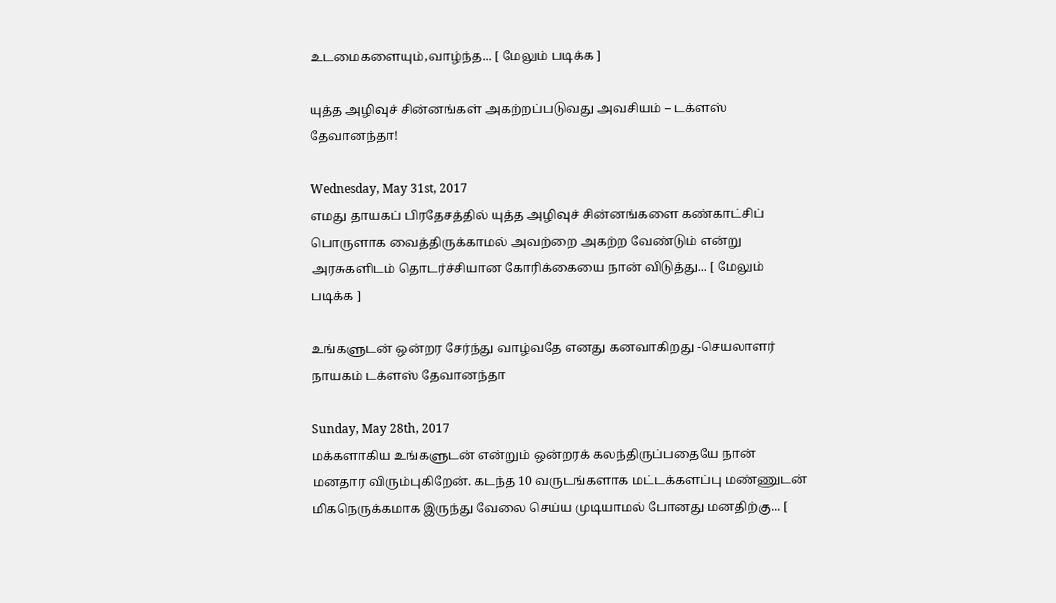உடமைகளையும்,வாழ்ந்த... [ மேலும் படிக்க ]

யுத்த அழிவுச் சின்னங்கள் அகற்றப்படுவது அவசியம் – டக்ளஸ் தேவானந்தா!

Wednesday, May 31st, 2017
எமது தாயகப் பிரதேசத்தில் யுத்த அழிவுச் சின்னங்களை கண்காட்சிப் பொருளாக வைத்திருக்காமல் அவற்றை அகற்ற வேண்டும் என்று அரசுகளிடம் தொடர்ச்சியான கோரிக்கையை நான் விடுத்து... [ மேலும் படிக்க ]

உங்களுடன் ஒன்றர சேர்ந்து வாழ்வதே எனது கனவாகிறது -செயலாளர் நாயகம் டக்ளஸ் தேவானந்தா

Sunday, May 28th, 2017
மக்களாகிய உங்களுடன் என்றும் ஒன்றரக் கலந்திருப்பதையே நான் மனதார விரும்புகிறேன். கடந்த 10 வருடங்களாக மட்டக்களப்பு மண்ணுடன் மிகநெருக்கமாக இருந்து வேலை செய்ய முடியாமல் போனது மனதிற்கு... [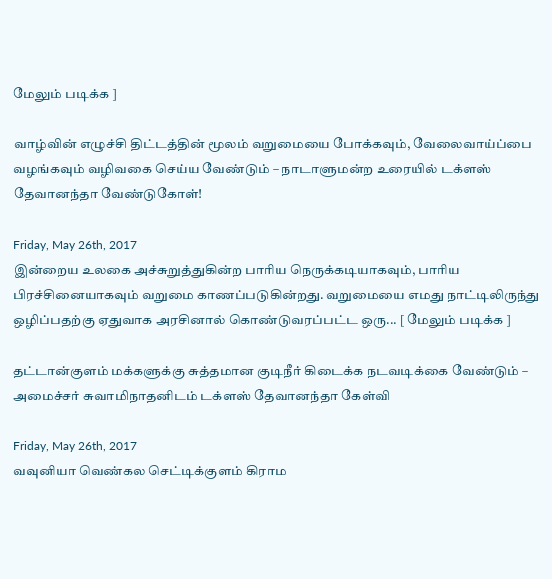மேலும் படிக்க ]

வாழ்வின் எழுச்சி திட்டத்தின் மூலம் வறுமையை போக்கவும், வேலைவாய்ப்பை வழங்கவும் வழிவகை செய்ய வேண்டும் – நாடாளுமன்ற உரையில் டக்ளஸ் தேவானந்தா வேண்டுகோள்!

Friday, May 26th, 2017
இன்றைய உலகை அச்சுறுத்துகின்ற பாரிய நெருக்கடியாகவும், பாரிய பிரச்சினையாகவும் வறுமை காணப்படுகின்றது. வறுமையை எமது நாட்டிலிருந்து ஒழிப்பதற்கு ஏதுவாக அரசினால் கொண்டுவரப்பட்ட ஒரு... [ மேலும் படிக்க ]

தட்டான்குளம் மக்களுக்கு சுத்தமான குடிநீர் கிடைக்க நடவடிக்கை வேண்டும் – அமைச்சர் சுவாமிநாதனிடம் டக்ளஸ் தேவானந்தா கேள்வி

Friday, May 26th, 2017
வவுனியா வெண்கல செட்டிக்குளம் கிராம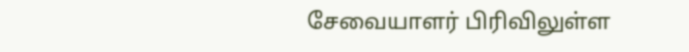சேவையாளர் பிரிவிலுள்ள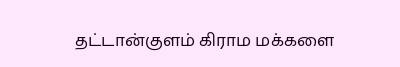தட்டான்குளம் கிராம மக்களை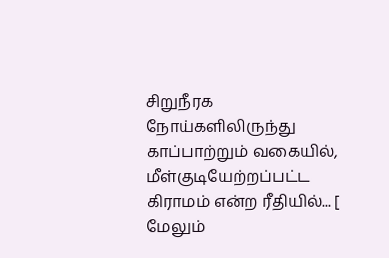சிறுநீரக நோய்களிலிருந்து காப்பாற்றும் வகையில், மீள்குடியேற்றப்பட்ட கிராமம் என்ற ரீதியில்... [ மேலும்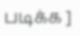படிக்க ]